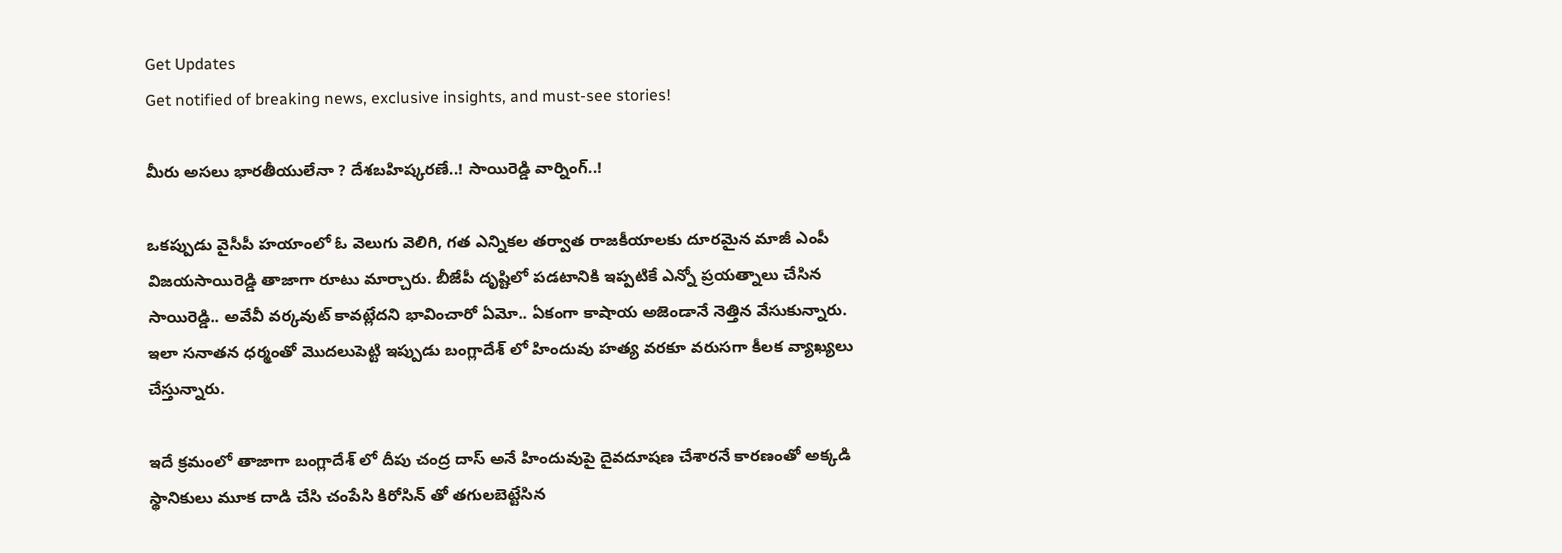Get Updates
Get notified of breaking news, exclusive insights, and must-see stories!

మీరు అసలు భారతీయులేనా ? దేశబహిష్కరణే..! సాయిరెడ్డి వార్నింగ్..!

ఒకప్పుడు వైసీపీ హయాంలో ఓ వెలుగు వెలిగి, గత ఎన్నికల తర్వాత రాజకీయాలకు దూరమైన మాజీ ఎంపీ విజయసాయిరెడ్డి తాజాగా రూటు మార్చారు. బీజేపీ దృష్టిలో పడటానికి ఇప్పటికే ఎన్నో ప్రయత్నాలు చేసిన సాయిరెడ్డి.. అవేవీ వర్కవుట్ కావట్లేదని భావించారో ఏమో.. ఏకంగా కాషాయ అజెండానే నెత్తిన వేసుకున్నారు. ఇలా సనాతన ధర్మంతో మొదలుపెట్టి ఇప్పుడు బంగ్లాదేశ్ లో హిందువు హత్య వరకూ వరుసగా కీలక వ్యాఖ్యలు చేస్తున్నారు.

ఇదే క్రమంలో తాజాగా బంగ్లాదేశ్ లో దీపు చంద్ర దాస్ అనే హిందువుపై దైవదూషణ చేశారనే కారణంతో అక్కడి స్థానికులు మూక దాడి చేసి చంపేసి కిరోసిన్ తో తగులబెట్టేసిన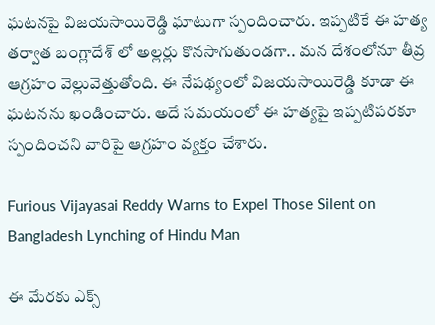ఘటనపై విజయసాయిరెడ్డి ఘాటుగా స్పందించారు. ఇప్పటికే ఈ హత్య తర్వాత బంగ్లాదేశ్ లో అల్లర్లు కొనసాగుతుండగా.. మన దేశంలోనూ తీవ్ర ఆగ్రహం వెల్లువెత్తుతోంది. ఈ నేపథ్యంలో విజయసాయిరెడ్డి కూడా ఈ ఘటనను ఖండించారు. అదే సమయంలో ఈ హత్యపై ఇప్పటిపరకూ స్పందించని వారిపై ఆగ్రహం వ్యక్తం చేశారు.

Furious Vijayasai Reddy Warns to Expel Those Silent on Bangladesh Lynching of Hindu Man

ఈ మేరకు ఎక్స్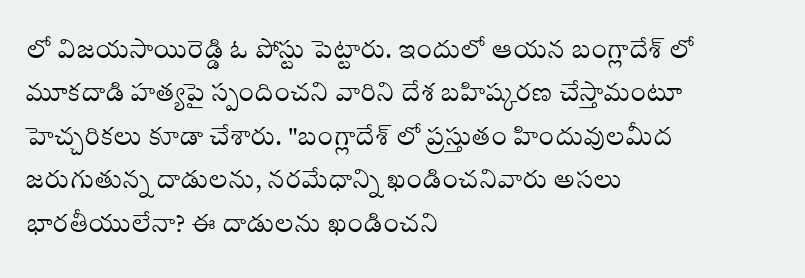లో విజయసాయిరెడ్డి ఓ పోస్టు పెట్టారు. ఇందులో ఆయన బంగ్లాదేశ్ లో మూకదాడి హత్యపై స్పందించని వారిని దేశ బహిష్కరణ చేస్తామంటూ హెచ్చరికలు కూడా చేశారు. "బంగ్లాదేశ్ లో ప్రస్తుతం హిందువులమీద జరుగుతున్న దాడులను, నరమేధాన్ని ఖండించనివారు అసలు భారతీయులేనా? ఈ దాడులను ఖండించని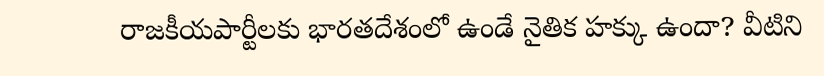రాజకీయపార్టీలకు భారతదేశంలో ఉండే నైతిక హక్కు ఉందా? వీటిని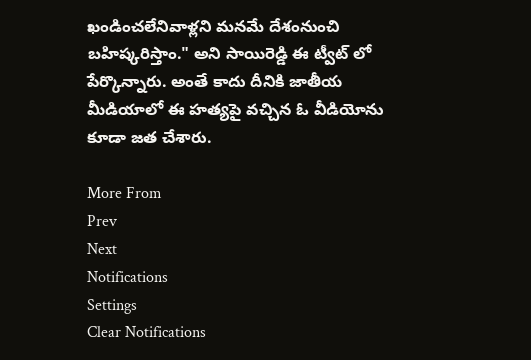ఖండించలేనివాళ్లని మనమే దేశంనుంచి బహిష్కరిస్తాం." అని సాయిరెడ్డి ఈ ట్వీట్ లో పేర్కొన్నారు. అంతే కాదు దీనికి జాతీయ మీడియాలో ఈ హత్యపై వచ్చిన ఓ వీడియోను కూడా జత చేశారు.

More From
Prev
Next
Notifications
Settings
Clear Notifications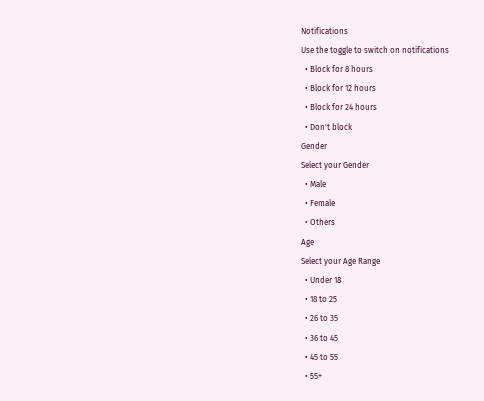Notifications
Use the toggle to switch on notifications
  • Block for 8 hours
  • Block for 12 hours
  • Block for 24 hours
  • Don't block
Gender
Select your Gender
  • Male
  • Female
  • Others
Age
Select your Age Range
  • Under 18
  • 18 to 25
  • 26 to 35
  • 36 to 45
  • 45 to 55
  • 55+